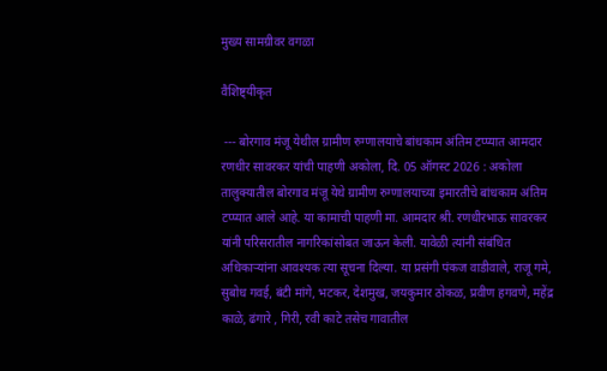मुख्य सामग्रीवर वगळा

वैशिष्ट्यीकृत

 --- बोरगाव मंजू येथील ग्रामीण रुग्णालयाचे बांधकाम अंतिम टप्प्यात आमदार रणधीर सावरकर यांची पाहणी अकोला, दि. 05 ऑगस्ट 2026 : अकोला तालुक्यातील बोरगाव मंजू येथे ग्रामीण रुग्णालयाच्या इमारतीचे बांधकाम अंतिम टप्प्यात आले आहे. या कामाची पाहणी मा. आमदार श्री. रणधीरभाऊ सावरकर यांनी परिसरातील नागरिकांसोबत जाऊन केली. यावेळी त्यांनी संबंधित अधिकाऱ्यांना आवश्यक त्या सूचना दिल्या. या प्रसंगी पंकज वाडीवाले, राजू गमे, सुबोध गवई, बंटी मांगे, भटकर, देशमुख, जयकुमार ठोकळ, प्रवीण हगवणे, महेंद्र काळे, ढंगारे , गिरी, रवी काटे तसेच गावातील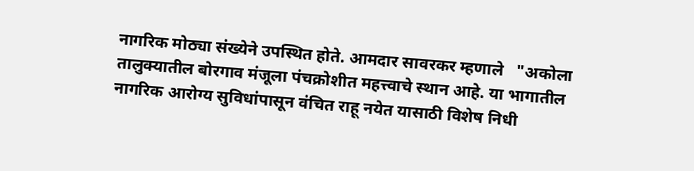नागरिक मोठ्या संख्येने उपस्थित होते. आमदार सावरकर म्हणाले   "अकोला तालुक्यातील बोरगाव मंजूला पंचक्रोशीत महत्त्वाचे स्थान आहे. या भागातील नागरिक आरोग्य सुविधांपासून वंचित राहू नयेत यासाठी विशेष निधी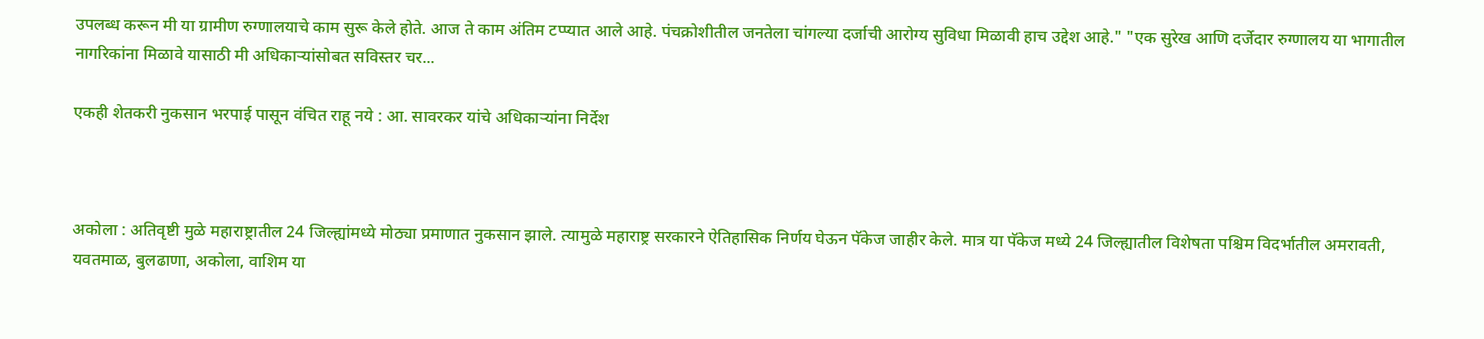उपलब्ध करून मी या ग्रामीण रुग्णालयाचे काम सुरू केले होते. आज ते काम अंतिम टप्प्यात आले आहे. पंचक्रोशीतील जनतेला चांगल्या दर्जाची आरोग्य सुविधा मिळावी हाच उद्देश आहे." "एक सुरेख आणि दर्जेदार रुग्णालय या भागातील नागरिकांना मिळावे यासाठी मी अधिकाऱ्यांसोबत सविस्तर चर...

एकही शेतकरी नुकसान भरपाई पासून वंचित राहू नये : आ. सावरकर यांचे अधिकाऱ्यांना निर्देश



अकोला : अतिवृष्टी मुळे महाराष्ट्रातील 24 जिल्ह्यांमध्ये मोठ्या प्रमाणात नुकसान झाले. त्यामुळे महाराष्ट्र सरकारने ऐतिहासिक निर्णय घेऊन पॅकेज जाहीर केले. मात्र या पॅकेज मध्ये 24 जिल्ह्यातील विशेषता पश्चिम विदर्भातील अमरावती, यवतमाळ, बुलढाणा, अकोला, वाशिम या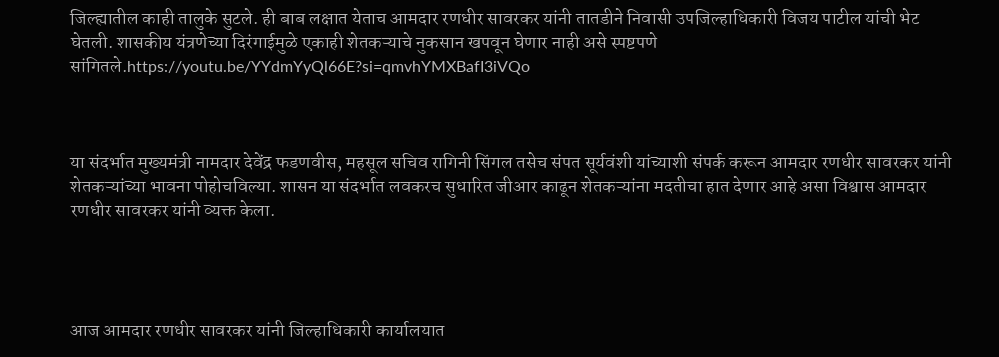जिल्ह्यातील काही तालुके सुटले. ही बाब लक्षात येताच आमदार रणधीर सावरकर यांनी तातडीने निवासी उपजिल्हाधिकारी विजय पाटील यांची भेट घेतली. शासकीय यंत्रणेच्या दिरंगाईमुळे एकाही शेतकऱ्याचे नुकसान खपवून घेणार नाही असे स्पष्टपणे सांगितले.https://youtu.be/YYdmYyQl66E?si=qmvhYMXBafI3iVQo



या संदर्भात मुख्यमंत्री नामदार देवेंद्र फडणवीस, महसूल सचिव रागिनी सिंगल तसेच संपत सूर्यवंशी यांच्याशी संपर्क करून आमदार रणधीर सावरकर यांनी शेतकऱ्यांच्या भावना पोहोचविल्या. शासन या संदर्भात लवकरच सुधारित जीआर काढून शेतकऱ्यांना मदतीचा हात देणार आहे असा विश्वास आमदार रणधीर सावरकर यांनी व्यक्त केला.




आज आमदार रणधीर सावरकर यांनी जिल्हाधिकारी कार्यालयात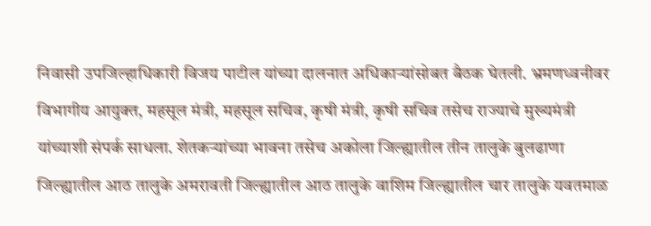निवासी उपजिल्हाधिकारी विजय पाटील यांच्या दालनात अधिकाऱ्यांसोबत बैठक घेतली. भ्रमणध्वनीवर विभागीय आयुक्त, महसूल मंत्री, महसूल सचिव, कृषी मंत्री, कृषी सचिव तसेच राज्याचे मुख्यमंत्री यांच्याशी संपर्क साधला. शेतकऱ्यांच्या भावना तसेच अकोला जिल्ह्यातील तीन तालुके बुलढाणा जिल्ह्यातील आठ तालुके अमरावती जिल्ह्यातील आठ तालुके वाशिम जिल्ह्यातील चार तालुके यवतमाळ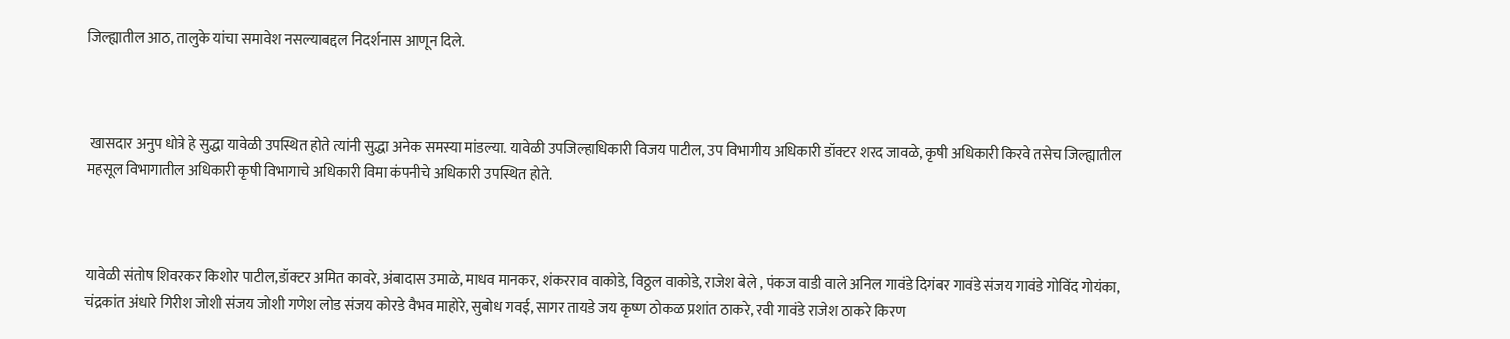जिल्ह्यातील आठ, तालुके यांचा समावेश नसल्याबद्दल निदर्शनास आणून दिले.



 खासदार अनुप धोत्रे हे सुद्धा यावेळी उपस्थित होते त्यांनी सुद्धा अनेक समस्या मांडल्या. यावेळी उपजिल्हाधिकारी विजय पाटील, उप विभागीय अधिकारी डॉक्टर शरद जावळे, कृषी अधिकारी किरवे तसेच जिल्ह्यातील महसूल विभागातील अधिकारी कृषी विभागाचे अधिकारी विमा कंपनीचे अधिकारी उपस्थित होते.



यावेळी संतोष शिवरकर किशोर पाटील,डॉक्टर अमित कावरे, अंबादास उमाळे, माधव मानकर, शंकरराव वाकोडे, विठ्ठल वाकोडे, राजेश बेले , पंकज वाडी वाले अनिल गावंडे दिगंबर गावंडे संजय गावंडे गोविंद गोयंका, चंद्रकांत अंधारे गिरीश जोशी संजय जोशी गणेश लोड संजय कोरडे वैभव माहोरे, सुबोध गवई, सागर तायडे जय कृष्ण ठोकळ प्रशांत ठाकरे, रवी गावंडे राजेश ठाकरे किरण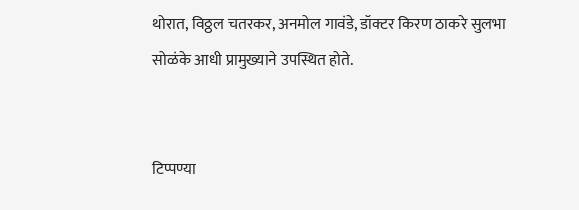थोरात, विठ्ठल चतरकर, अनमोल गावंडे, डॉक्टर किरण ठाकरे सुलभा सोळंके आधी प्रामुख्याने उपस्थित होते.


टिप्पण्या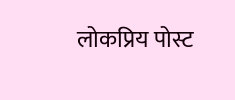लोकप्रिय पोस्ट